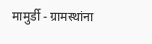मामुर्डी - ग्रामस्थांना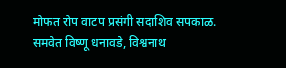मोफत रोप वाटप प्रसंगी सदाशिव सपकाळ. समवेत विष्णू धनावडे, विश्वनाथ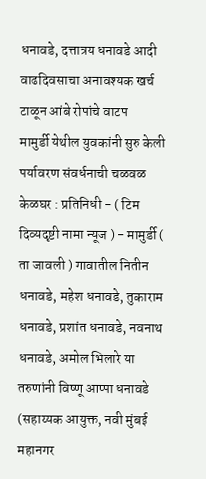धनावडे, दत्तात्रय धनावडे आदी
वाढदिवसाचा अनावश्यक खर्च टाळून आंबे रोपांचे वाटप
मामुर्डी येथील युवकांनी सुरु केली पर्यावरण संवर्धनाची चळवळ
केळघर : प्रतिनिधी - ( टिम दिव्यदृष्टी नामा न्यूज ) - मामुर्डी ( ता जावली ) गावातील नितीन धनावडे, महेश धनावडे, तुकाराम धनावडे, प्रशांत धनावडे, नवनाथ धनावडे, अमोल भिलारे या तरुणांनी विष्णू आप्पा धनावडे (सहाय्यक आयुक्त, नवी मुंबई महानगर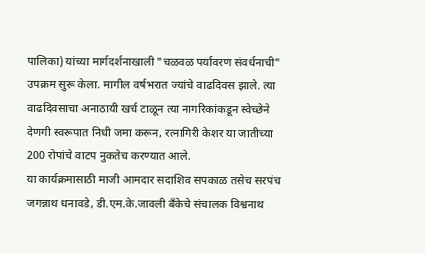पालिका) यांच्या मार्गदर्शनाखाली "चळवळ पर्यावरण संवर्धनाची" उपक्रम सुरू केला. मागील वर्षभरात ज्यांचे वाढदिवस झाले. त्या वाढदिवसाचा अनाठायी खर्च टाळून त्या नागरिकांकडून स्वेच्छेने देणगी स्वरूपात निधी जमा करून, रत्नागिरी केशर या जातीच्या 200 रोपांचे वाटप नुकतेच करण्यात आले.
या कार्यक्रमासाठी माजी आमदार सदाशिव सपकाळ तसेच सरपंच जगन्नाथ धनावडे, डी.एम.के.जावली बँकेचे संचालक विश्वनाथ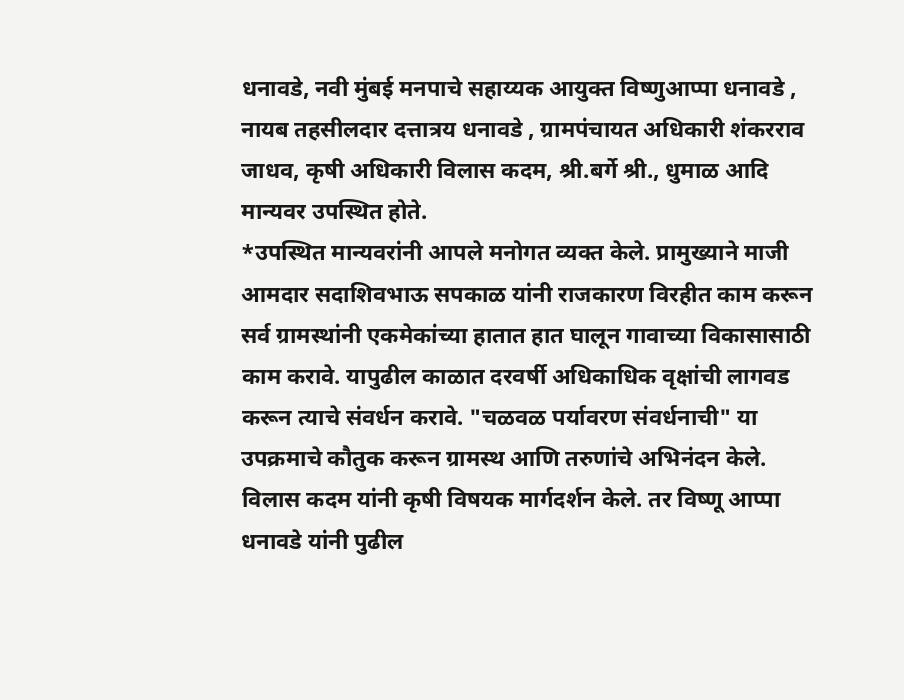धनावडे, नवी मुंबई मनपाचे सहाय्यक आयुक्त विष्णुआप्पा धनावडे , नायब तहसीलदार दत्तात्रय धनावडे , ग्रामपंचायत अधिकारी शंकरराव जाधव, कृषी अधिकारी विलास कदम, श्री.बर्गे श्री., धुमाळ आदि मान्यवर उपस्थित होते.
*उपस्थित मान्यवरांनी आपले मनोगत व्यक्त केले. प्रामुख्याने माजी आमदार सदाशिवभाऊ सपकाळ यांनी राजकारण विरहीत काम करून सर्व ग्रामस्थांनी एकमेकांच्या हातात हात घालून गावाच्या विकासासाठी काम करावे. यापुढील काळात दरवर्षी अधिकाधिक वृक्षांची लागवड करून त्याचे संवर्धन करावे. "चळवळ पर्यावरण संवर्धनाची" या उपक्रमाचे कौतुक करून ग्रामस्थ आणि तरुणांचे अभिनंदन केले. विलास कदम यांनी कृषी विषयक मार्गदर्शन केले. तर विष्णू आप्पा धनावडे यांनी पुढील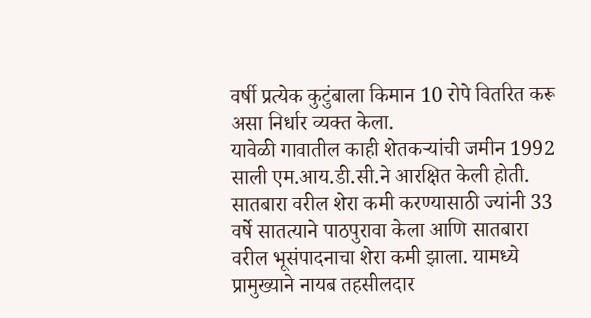वर्षी प्रत्येक कुटुंबाला किमान 10 रोपे वितरित करू असा निर्धार व्यक्त केला.
यावेळी गावातील काही शेतकऱ्यांची जमीन 1992 साली एम.आय.डी.सी.ने आरक्षित केली होती. सातबारा वरील शेरा कमी करण्यासाठी ज्यांनी 33 वर्षे सातत्याने पाठपुरावा केला आणि सातबारा वरील भूसंपादनाचा शेरा कमी झाला. यामध्ये प्रामुख्याने नायब तहसीलदार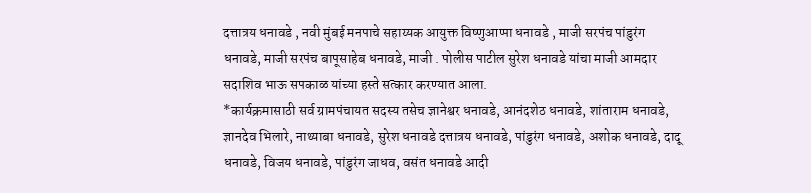दत्तात्रय धनावडे , नवी मुंबई मनपाचे सहाय्यक आयुक्त विष्णुआप्पा धनावडे , माजी सरपंच पांडुरंग धनावडे, माजी सरपंच बापूसाहेब धनावडे, माजी . पोलीस पाटील सुरेश धनावडे यांचा माजी आमदार सदाशिव भाऊ सपकाळ यांच्या हस्ते सत्कार करण्यात आला.
*कार्यक्रमासाठी सर्व ग्रामपंचायत सदस्य तसेच ज्ञानेश्वर धनावडे, आनंदशेठ धनावडे, शांताराम धनावडे, ज्ञानदेव भिलारे, नाथ्याबा धनावडे, सुरेश धनावडे दत्तात्रय धनावडे, पांडुरंग धनावडे, अशोक धनावडे, दादू धनावडे, विजय धनावडे, पांडुरंग जाधव, वसंत धनावडे आदी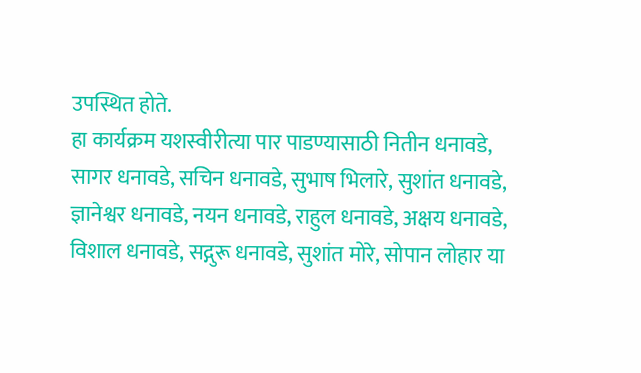उपस्थित होते.
हा कार्यक्रम यशस्वीरीत्या पार पाडण्यासाठी नितीन धनावडे, सागर धनावडे, सचिन धनावडे, सुभाष भिलारे, सुशांत धनावडे, ज्ञानेश्वर धनावडे, नयन धनावडे, राहुल धनावडे, अक्षय धनावडे, विशाल धनावडे, सद्गुरू धनावडे, सुशांत मोरे, सोपान लोहार या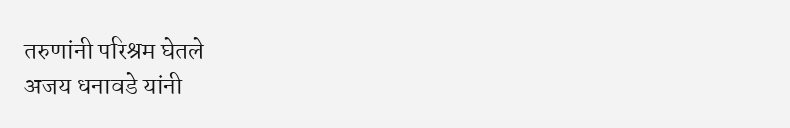तरुणांनी परिश्रम घेतले
अजय धनावडे यांनी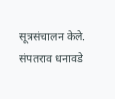सूत्रसंचालन केले. संपतराव धनावडे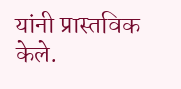यांनी प्रास्तविक केले.